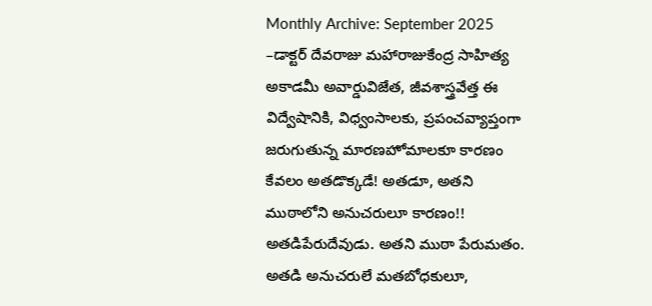Monthly Archive: September 2025
–డాక్టర్ దేవరాజు మహారాజుకేంద్ర సాహిత్య అకాడమీ అవార్డువిజేత, జీవశాస్త్రవేత్త ఈ విద్వేషానికి, విధ్వంసాలకు, ప్రపంచవ్యాప్తంగా జరుగుతున్న మారణహోమాలకూ కారణం కేవలం అతడొక్కడే! అతడూ, అతని ముఠాలోని అనుచరులూ కారణం!! అతడిపేరుదేవుడు. అతని ముఠా పేరుమతం. అతడి అనుచరులే మతబోధకులూ,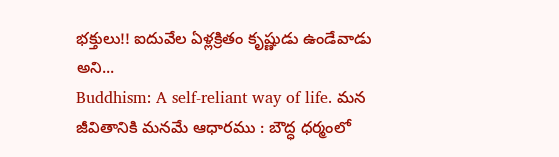భక్తులు!! ఐదువేల ఏళ్లక్రితం కృష్ణుడు ఉండేవాడు అని...
Buddhism: A self-reliant way of life. మన జీవితానికి మనమే ఆధారము : బౌద్ధ ధర్మంలో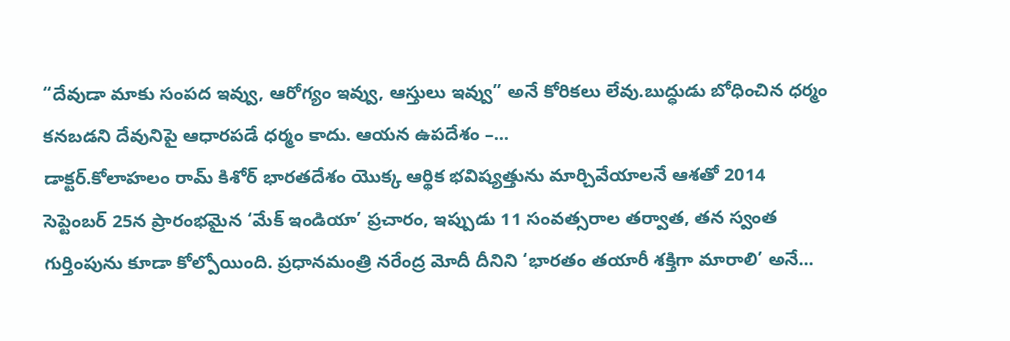“దేవుడా మాకు సంపద ఇవ్వు, ఆరోగ్యం ఇవ్వు, ఆస్తులు ఇవ్వు” అనే కోరికలు లేవు.బుద్ధుడు బోధించిన ధర్మం కనబడని దేవునిపై ఆధారపడే ధర్మం కాదు. ఆయన ఉపదేశం –...
డాక్టర్.కోలాహలం రామ్ కిశోర్ భారతదేశం యొక్క ఆర్థిక భవిష్యత్తును మార్చివేయాలనే ఆశతో 2014 సెప్టెంబర్ 25న ప్రారంభమైన ‘మేక్ ఇండియా’ ప్రచారం, ఇప్పుడు 11 సంవత్సరాల తర్వాత, తన స్వంత గుర్తింపును కూడా కోల్పోయింది. ప్రధానమంత్రి నరేంద్ర మోదీ దీనిని ‘భారతం తయారీ శక్తిగా మారాలి’ అనే...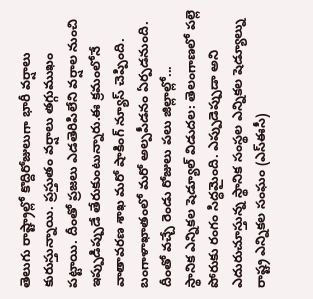తెలుగు రాష్ట్రాల్లో కొద్దిరోజులుగా భారీ వర్షాలు కురుస్తున్నాయి. ప్రస్తుతం వర్షాలు తగ్గుముఖం పట్టాయి. దీంతో ప్రజలు ఎడతెరిపిలేని వర్షాల నుంచి ఇప్పుడిప్పుడే తేరుకుంటున్నారు.ఈ క్రమంలోనే వాతావరణ శాఖ మరో షాకింగ్ న్యూస్ చెప్పింది. బంగాళాఖాతంలో మరో అల్పపీడనం ఏర్పడనుంది. దీంతో వచ్చే రెండు రోజులు పలు జిల్లాల్లో...
స్థానిక ఎన్నికల షెడ్యూల్ విడుదల: తెలంగాణలో పల్లె పోరుకు రంగం సిద్ధమైంది. ఎప్పుడెప్పుడా అని ఎదురుచూస్తున్న స్థానిక సంస్థల ఎన్నికల షెడ్యూల్ను రాష్ట్ర ఎన్నికల సంఘం (ఎస్ఈసీ)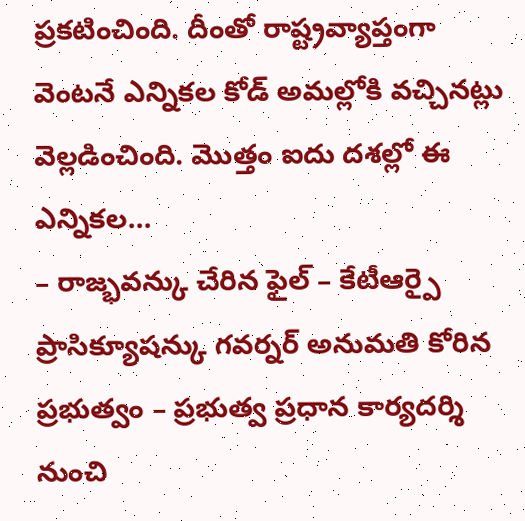ప్రకటించింది. దీంతో రాష్ట్రవ్యాప్తంగా వెంటనే ఎన్నికల కోడ్ అమల్లోకి వచ్చినట్లు వెల్లడించింది. మొత్తం ఐదు దశల్లో ఈ ఎన్నికల...
– రాజ్భవన్కు చేరిన ఫైల్ – కేటీఆర్పై ప్రాసిక్యూషన్కు గవర్నర్ అనుమతి కోరిన ప్రభుత్వం – ప్రభుత్వ ప్రధాన కార్యదర్శి నుంచి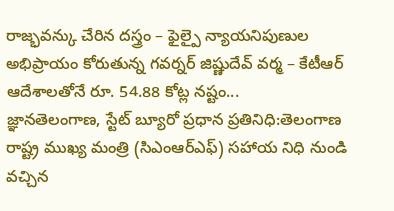రాజ్భవన్కు చేరిన దస్త్రం – ఫైల్పై న్యాయనిపుణుల అభిప్రాయం కోరుతున్న గవర్నర్ జిష్ణుదేవ్ వర్మ – కేటీఆర్ ఆదేశాలతోనే రూ. 54.88 కోట్ల నష్టం...
జ్ఞానతెలంగాణ, స్టేట్ బ్యూరో ప్రధాన ప్రతినిధి:తెలంగాణ రాష్ట్ర ముఖ్య మంత్రి (సిఎంఆర్ఎఫ్) సహాయ నిధి నుండి వచ్చిన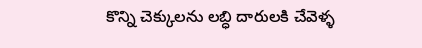కొన్ని చెక్కులను లబ్ధి దారులకి చేవెళ్ళ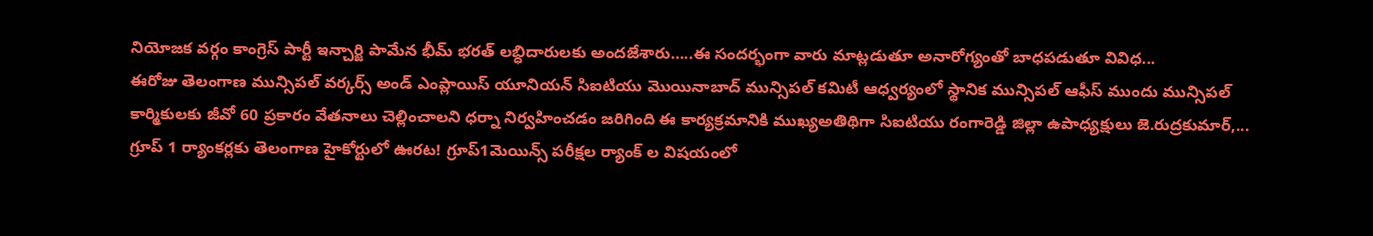నియోజక వర్గం కాంగ్రెస్ పార్టీ ఇన్చార్జి పామేన భీమ్ భరత్ లబ్ధిదారులకు అందజేశారు…..ఈ సందర్భంగా వారు మాట్లడుతూ అనారోగ్యంతో బాధపడుతూ వివిధ...
ఈరోజు తెలంగాణ మున్సిపల్ వర్కర్స్ అండ్ ఎంప్లాయిస్ యూనియన్ సిఐటియు మొయినాబాద్ మున్సిపల్ కమిటీ ఆధ్వర్యంలో స్థానిక మున్సిపల్ ఆఫీస్ ముందు మున్సిపల్ కార్మికులకు జీవో 60 ప్రకారం వేతనాలు చెల్లించాలని ధర్నా నిర్వహించడం జరిగింది ఈ కార్యక్రమానికి ముఖ్యఅతిథిగా సిఐటియు రంగారెడ్డి జిల్లా ఉపాధ్యక్షులు జె.రుద్రకుమార్,...
గ్రూప్ 1 ర్యాంకర్లకు తెలంగాణ హైకోర్టులో ఊరట! గ్రూప్1మెయిన్స్ పరీక్షల ర్యాంక్ ల విషయంలో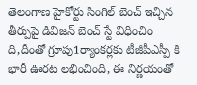తెలంగాణ హైకోర్టు సింగిల్ బెంచ్ ఇచ్చిన తీర్పుపై డివిజన్ బెంచ్ స్టే విధించిం ది,దీంతో గ్రూపు1ర్యాంకర్లకు టీజీపీఎస్పీ కి భారీ ఊరట లభించింది, ఈ నిర్ణయంతో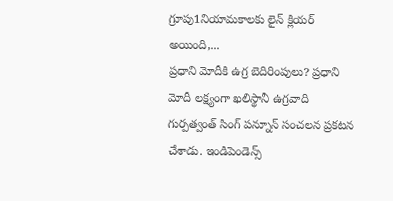గ్రూపు1నియామకాలకు లైన్ క్లియర్ అయింది,...
ప్రధాని మోదీకి ఉగ్ర బెదిరింపులు? ప్రధాని మోదీ లక్ష్యంగా ఖలిస్థానీ ఉగ్రవాది గుర్పత్వంత్ సింగ్ పన్నూన్ సంచలన ప్రకటన చేశాడు. ఇండిపెండెన్స్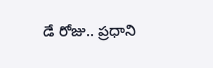డే రోజు.. ప్రధాని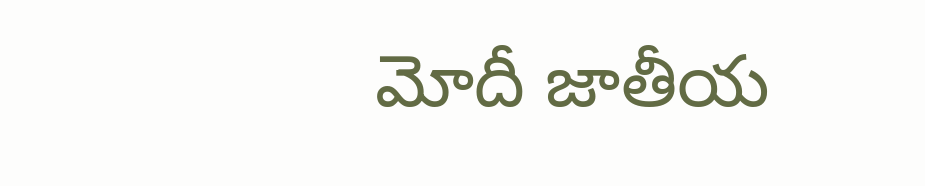మోదీ జాతీయ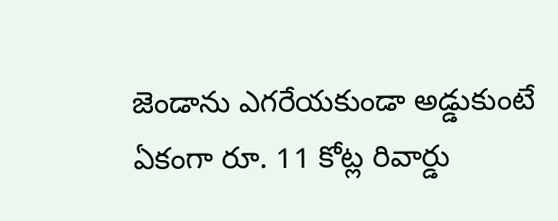జెండాను ఎగరేయకుండా అడ్డుకుంటే ఏకంగా రూ. 11 కోట్ల రివార్డు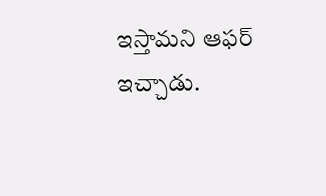ఇస్తామని ఆఫర్ ఇచ్చాడు.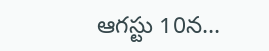ఆగస్టు 10న...